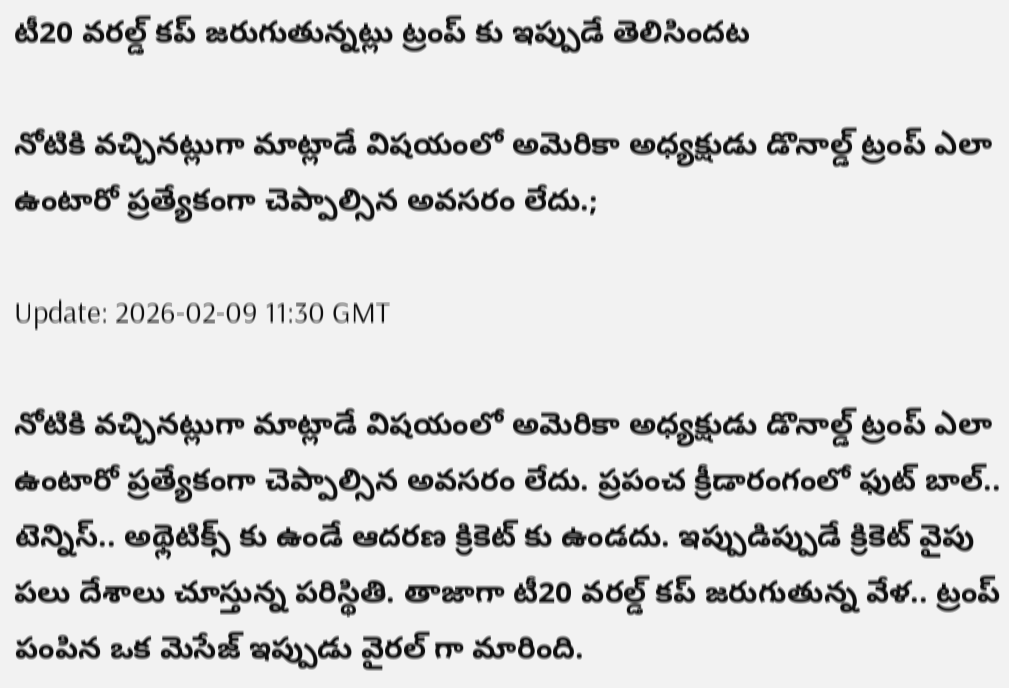టీ20 వరల్డ్ కప్ జరుగుతున్నట్లు ట్రంప్ కు ఇప్పుడే తెలిసిందట

నోటికి వచ్చినట్లుగా మాట్లాడే విషయంలో అమెరికా అధ్యక్షుడు డొనాల్డ్ ట్రంప్ ఎలా ఉంటారో ప్రత్యేకంగా చెప్పాల్సిన అవసరం లేదు.;

Update: 2026-02-09 11:30 GMT

నోటికి వచ్చినట్లుగా మాట్లాడే విషయంలో అమెరికా అధ్యక్షుడు డొనాల్డ్ ట్రంప్ ఎలా ఉంటారో ప్రత్యేకంగా చెప్పాల్సిన అవసరం లేదు. ప్రపంచ క్రీడారంగంలో ఫుట్ బాల్.. టెన్నిస్.. అథ్లెటిక్స్ కు ఉండే ఆదరణ క్రికెట్ కు ఉండదు. ఇప్పుడిప్పుడే క్రికెట్ వైపు పలు దేశాలు చూస్తున్న పరిస్థితి. తాజాగా టీ20 వరల్డ్ కప్ జరుగుతున్న వేళ.. ట్రంప్ పంపిన ఒక మెసేజ్ ఇప్పుడు వైరల్ గా మారింది.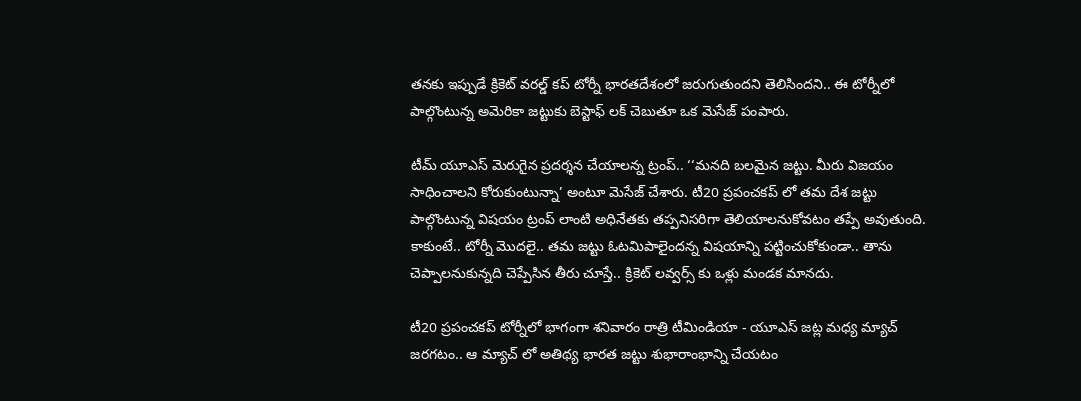తనకు ఇప్పుడే క్రికెట్ వరల్డ్ కప్ టోర్నీ భారతదేశంలో జరుగుతుందని తెలిసిందని.. ఈ టోర్నీలో పాల్గొంటున్న అమెరికా జట్టుకు బెస్టాఫ్ లక్ చెబుతూ ఒక మెసేజ్ పంపారు.

టీమ్ యూఎస్ మెరుగైన ప్రదర్శన చేయాలన్న ట్రంప్.. ‘‘మనది బలమైన జట్టు. మీరు విజయం సాధించాలని కోరుకుంటున్నా’ అంటూ మెసేజ్ చేశారు. టీ20 ప్రపంచకప్ లో తమ దేశ జట్టు పాల్గొంటున్న విషయం ట్రంప్ లాంటి అధినేతకు తప్పనిసరిగా తెలియాలనుకోవటం తప్పే అవుతుంది. కాకుంటే.. టోర్నీ మొదలై.. తమ జట్టు ఓటమిపాలైందన్న విషయాన్ని పట్టించుకోకుండా.. తాను చెప్పాలనుకున్నది చెప్పేసిన తీరు చూస్తే.. క్రికెట్ లవ్వర్స్ కు ఒళ్లు మండక మానదు.

టీ20 ప్రపంచకప్ టోర్నీలో భాగంగా శనివారం రాత్రి టీమిండియా - యూఎస్ జట్ల మధ్య మ్యాచ్ జరగటం.. ఆ మ్యాచ్ లో అతిథ్య భారత జట్టు శుభారాంభాన్ని చేయటం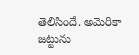తెలిసిందే. అమెరికా జట్టును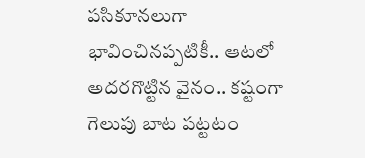పసికూనలుగా భావించినప్పటికీ.. ఆటలో అదరగొట్టిన వైనం.. కష్టంగా గెలుపు బాట పట్టటం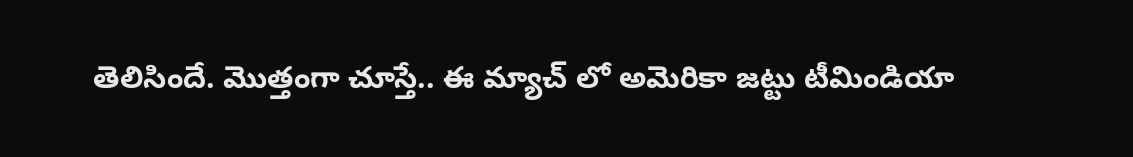తెలిసిందే. మొత్తంగా చూస్తే.. ఈ మ్యాచ్ లో అమెరికా జట్టు టీమిండియా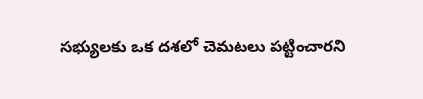సభ్యులకు ఒక దశలో చెమటలు పట్టించారని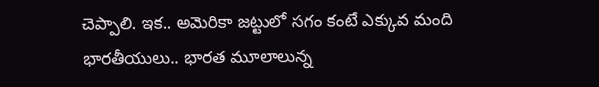చెప్పాలి. ఇక.. అమెరికా జట్టులో సగం కంటే ఎక్కువ మంది భారతీయులు.. భారత మూలాలున్న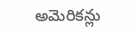అమెరికన్లు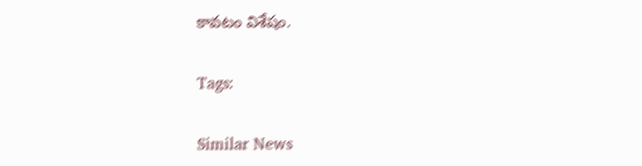కావటం విశేషం.

Tags:

Similar News